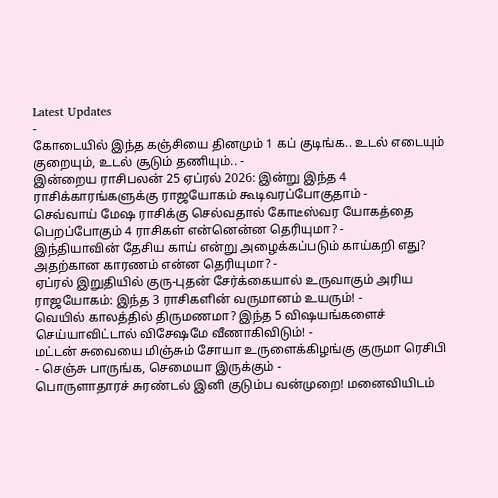Latest Updates
-
கோடையில் இந்த கஞ்சியை தினமும் 1 கப் குடிங்க.. உடல் எடையும் குறையும், உடல் சூடும் தணியும்.. -
இன்றைய ராசிபலன் 25 ஏப்ரல் 2026: இன்று இந்த 4 ராசிக்காரங்களுக்கு ராஜயோகம் கூடிவரப்போகுதாம் -
செவ்வாய் மேஷ ராசிக்கு செல்வதால் கோடீஸ்வர யோகத்தை பெறப்போகும் 4 ராசிகள் என்னென்ன தெரியுமா? -
இந்தியாவின் தேசிய காய் என்று அழைக்கப்படும் காய்கறி எது? அதற்கான காரணம் என்ன தெரியுமா? -
ஏப்ரல் இறுதியில் குரு-புதன் சேர்க்கையால் உருவாகும் அரிய ராஜயோகம்: இந்த 3 ராசிகளின் வருமானம் உயரும்! -
வெயில் காலத்தில் திருமணமா? இந்த 5 விஷயங்களைச் செய்யாவிட்டால் விசேஷமே வீணாகிவிடும்! -
மட்டன் சுவையை மிஞ்சும் சோயா உருளைக்கிழங்கு குருமா ரெசிபி - செஞ்சு பாருங்க, செமையா இருக்கும் -
பொருளாதாரச் சுரண்டல் இனி குடும்ப வன்முறை! மனைவியிடம்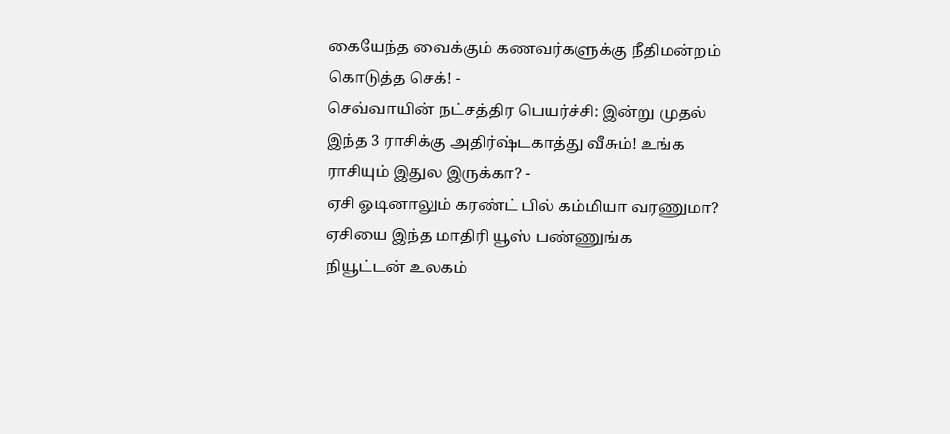கையேந்த வைக்கும் கணவர்களுக்கு நீதிமன்றம் கொடுத்த செக்! -
செவ்வாயின் நட்சத்திர பெயர்ச்சி: இன்று முதல் இந்த 3 ராசிக்கு அதிர்ஷ்டகாத்து வீசும்! உங்க ராசியும் இதுல இருக்கா? -
ஏசி ஓடினாலும் கரண்ட் பில் கம்மியா வரணுமா? ஏசியை இந்த மாதிரி யூஸ் பண்ணுங்க
நியூட்டன் உலகம்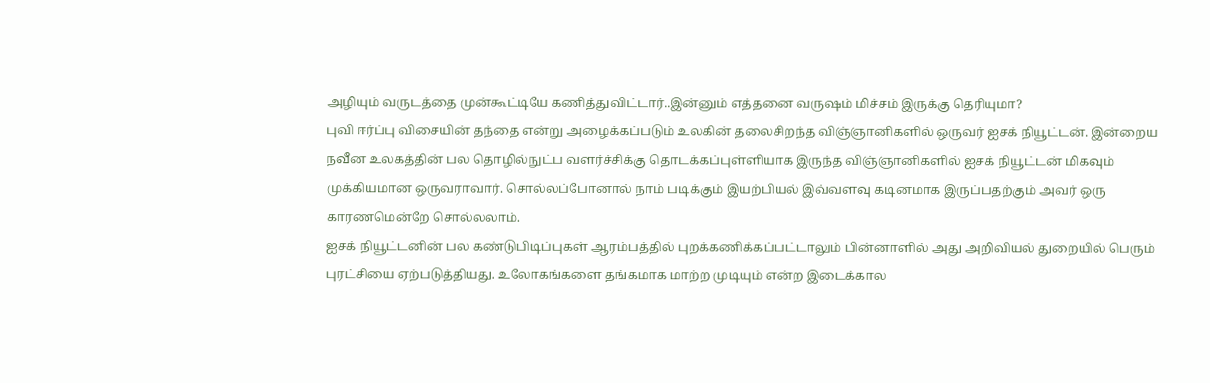அழியும் வருடத்தை முன்கூட்டியே கணித்துவிட்டார்..இன்னும் எத்தனை வருஷம் மிச்சம் இருக்கு தெரியுமா?
புவி ஈர்ப்பு விசையின் தந்தை என்று அழைக்கப்படும் உலகின் தலைசிறந்த விஞ்ஞானிகளில் ஒருவர் ஐசக் நியூட்டன். இன்றைய நவீன உலகத்தின் பல தொழில்நுட்ப வளர்ச்சிக்கு தொடக்கப்புள்ளியாக இருந்த விஞ்ஞானிகளில் ஐசக் நியூட்டன் மிகவும் முக்கியமான ஒருவராவார். சொல்லப்போனால் நாம் படிக்கும் இயற்பியல் இவ்வளவு கடினமாக இருப்பதற்கும் அவர் ஒரு காரணமென்றே சொல்லலாம்.
ஐசக் நியூட்டனின் பல கண்டுபிடிப்புகள் ஆரம்பத்தில் புறக்கணிக்கப்பட்டாலும் பின்னாளில் அது அறிவியல் துறையில் பெரும் புரட்சியை ஏற்படுத்தியது. உலோகங்களை தங்கமாக மாற்ற முடியும் என்ற இடைக்கால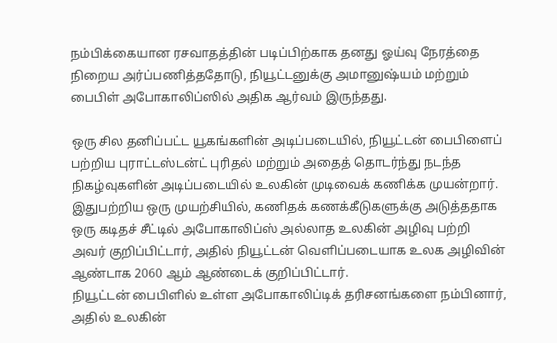நம்பிக்கையான ரசவாதத்தின் படிப்பிற்காக தனது ஓய்வு நேரத்தை நிறைய அர்ப்பணித்ததோடு, நியூட்டனுக்கு அமானுஷ்யம் மற்றும் பைபிள் அபோகாலிப்ஸில் அதிக ஆர்வம் இருந்தது.

ஒரு சில தனிப்பட்ட யூகங்களின் அடிப்படையில், நியூட்டன் பைபிளைப் பற்றிய புராட்டஸ்டன்ட் புரிதல் மற்றும் அதைத் தொடர்ந்து நடந்த நிகழ்வுகளின் அடிப்படையில் உலகின் முடிவைக் கணிக்க முயன்றார். இதுபற்றிய ஒரு முயற்சியில், கணிதக் கணக்கீடுகளுக்கு அடுத்ததாக ஒரு கடிதச் சீட்டில் அபோகாலிப்ஸ் அல்லாத உலகின் அழிவு பற்றி அவர் குறிப்பிட்டார், அதில் நியூட்டன் வெளிப்படையாக உலக அழிவின் ஆண்டாக 2060 ஆம் ஆண்டைக் குறிப்பிட்டார்.
நியூட்டன் பைபிளில் உள்ள அபோகாலிப்டிக் தரிசனங்களை நம்பினார், அதில் உலகின்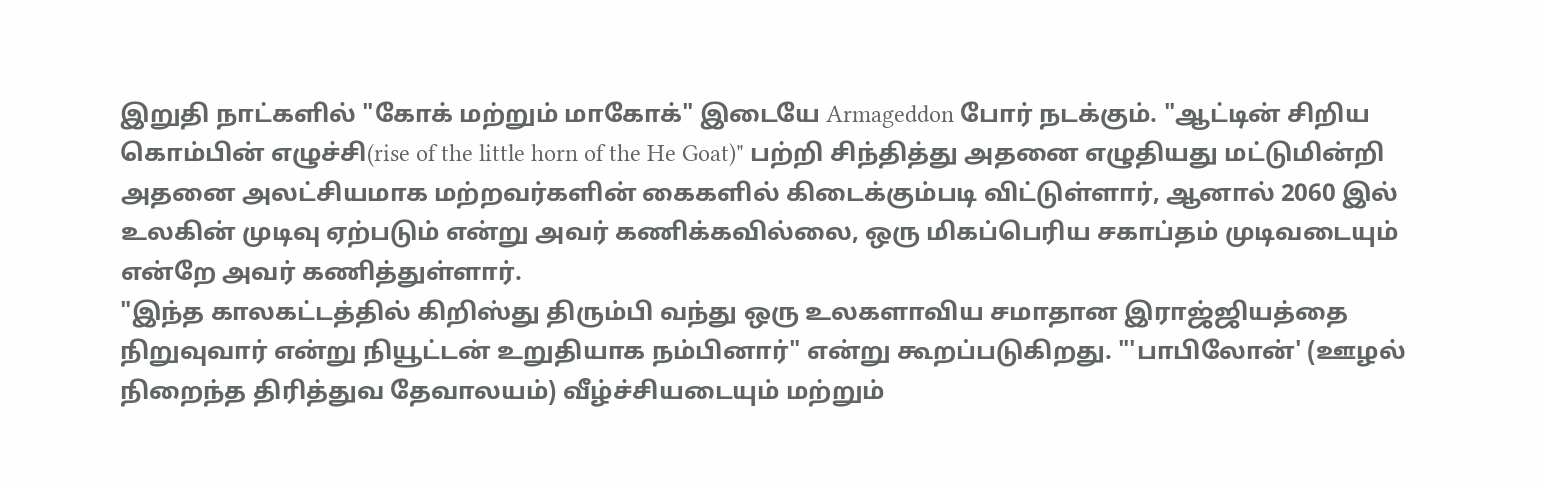இறுதி நாட்களில் "கோக் மற்றும் மாகோக்" இடையே Armageddon போர் நடக்கும். "ஆட்டின் சிறிய கொம்பின் எழுச்சி(rise of the little horn of the He Goat)" பற்றி சிந்தித்து அதனை எழுதியது மட்டுமின்றி அதனை அலட்சியமாக மற்றவர்களின் கைகளில் கிடைக்கும்படி விட்டுள்ளார், ஆனால் 2060 இல் உலகின் முடிவு ஏற்படும் என்று அவர் கணிக்கவில்லை, ஒரு மிகப்பெரிய சகாப்தம் முடிவடையும் என்றே அவர் கணித்துள்ளார்.
"இந்த காலகட்டத்தில் கிறிஸ்து திரும்பி வந்து ஒரு உலகளாவிய சமாதான இராஜ்ஜியத்தை நிறுவுவார் என்று நியூட்டன் உறுதியாக நம்பினார்" என்று கூறப்படுகிறது. "'பாபிலோன்' (ஊழல் நிறைந்த திரித்துவ தேவாலயம்) வீழ்ச்சியடையும் மற்றும்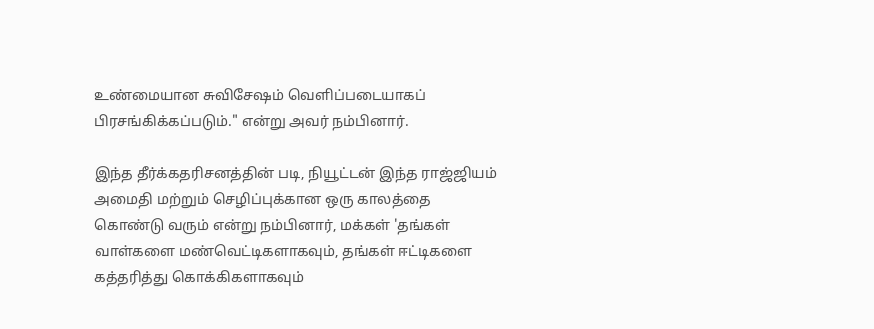உண்மையான சுவிசேஷம் வெளிப்படையாகப் பிரசங்கிக்கப்படும்." என்று அவர் நம்பினார்.

இந்த தீர்க்கதரிசனத்தின் படி, நியூட்டன் இந்த ராஜ்ஜியம் அமைதி மற்றும் செழிப்புக்கான ஒரு காலத்தை கொண்டு வரும் என்று நம்பினார், மக்கள் 'தங்கள் வாள்களை மண்வெட்டிகளாகவும், தங்கள் ஈட்டிகளை கத்தரித்து கொக்கிகளாகவும்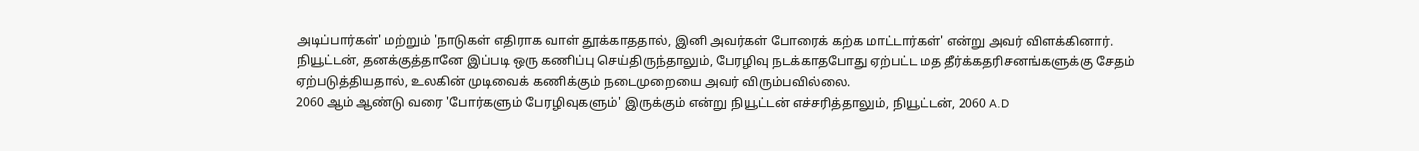அடிப்பார்கள்' மற்றும் 'நாடுகள் எதிராக வாள் தூக்காததால், இனி அவர்கள் போரைக் கற்க மாட்டார்கள்' என்று அவர் விளக்கினார்.
நியூட்டன், தனக்குத்தானே இப்படி ஒரு கணிப்பு செய்திருந்தாலும், பேரழிவு நடக்காதபோது ஏற்பட்ட மத தீர்க்கதரிசனங்களுக்கு சேதம் ஏற்படுத்தியதால், உலகின் முடிவைக் கணிக்கும் நடைமுறையை அவர் விரும்பவில்லை.
2060 ஆம் ஆண்டு வரை 'போர்களும் பேரழிவுகளும்' இருக்கும் என்று நியூட்டன் எச்சரித்தாலும், நியூட்டன், 2060 A.D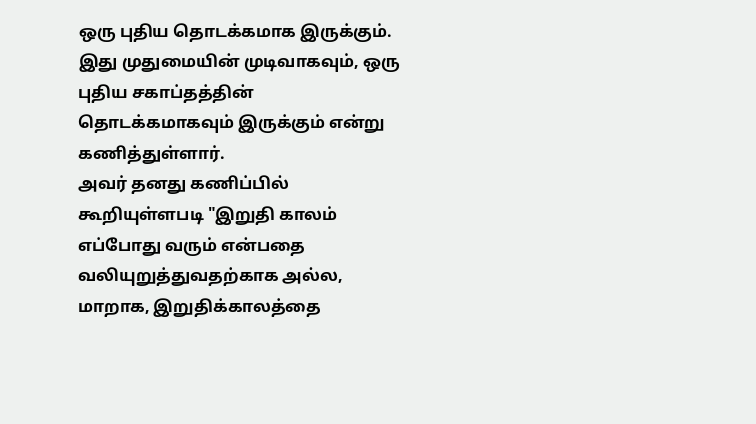ஒரு புதிய தொடக்கமாக இருக்கும். இது முதுமையின் முடிவாகவும், ஒரு புதிய சகாப்தத்தின் தொடக்கமாகவும் இருக்கும் என்று கணித்துள்ளார்.
அவர் தனது கணிப்பில் கூறியுள்ளபடி "இறுதி காலம் எப்போது வரும் என்பதை வலியுறுத்துவதற்காக அல்ல, மாறாக, இறுதிக்காலத்தை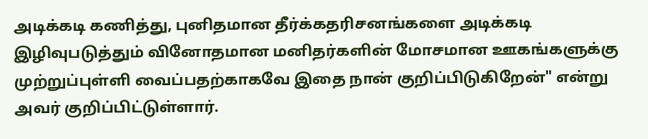அடிக்கடி கணித்து, புனிதமான தீர்க்கதரிசனங்களை அடிக்கடி இழிவுபடுத்தும் வினோதமான மனிதர்களின் மோசமான ஊகங்களுக்கு முற்றுப்புள்ளி வைப்பதற்காகவே இதை நான் குறிப்பிடுகிறேன்" என்று அவர் குறிப்பிட்டுள்ளார்.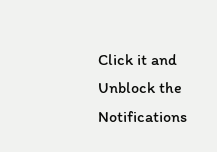Click it and Unblock the Notifications